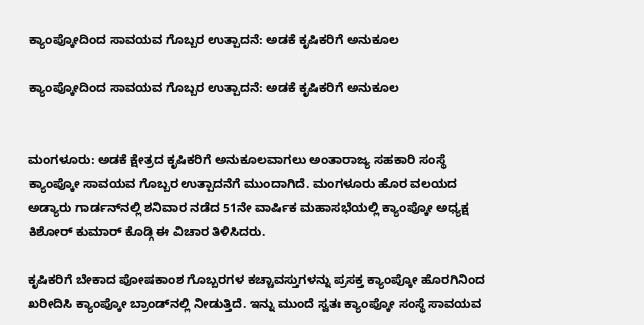ಕ್ಯಾಂಪ್ಕೋದಿಂದ ಸಾವಯವ ಗೊಬ್ಬರ ಉತ್ಪಾದನೆ: ಅಡಕೆ ಕೃಷಿಕರಿಗೆ ಅನುಕೂಲ

ಕ್ಯಾಂಪ್ಕೋದಿಂದ ಸಾವಯವ ಗೊಬ್ಬರ ಉತ್ಪಾದನೆ: ಅಡಕೆ ಕೃಷಿಕರಿಗೆ ಅನುಕೂಲ


ಮಂಗಳೂರು: ಅಡಕೆ ಕ್ಷೇತ್ರದ ಕೃಷಿಕರಿಗೆ ಅನುಕೂಲವಾಗಲು ಅಂತಾರಾಜ್ಯ ಸಹಕಾರಿ ಸಂಸ್ಥೆ ಕ್ಯಾಂಪ್ಕೋ ಸಾವಯವ ಗೊಬ್ಬರ ಉತ್ಪಾದನೆಗೆ ಮುಂದಾಗಿದೆ. ಮಂಗಳೂರು ಹೊರ ವಲಯದ ಅಡ್ಯಾರು ಗಾರ್ಡನ್‌ನಲ್ಲಿ ಶನಿವಾರ ನಡೆದ 51ನೇ ವಾರ್ಷಿಕ ಮಹಾಸಭೆಯಲ್ಲಿ ಕ್ಯಾಂಪ್ಕೋ ಅಧ್ಯಕ್ಷ ಕಿಶೋರ್ ಕುಮಾರ್ ಕೊಡ್ಗಿ ಈ ವಿಚಾರ ತಿಳಿಸಿದರು.

ಕೃಷಿಕರಿಗೆ ಬೇಕಾದ ಪೋಷಕಾಂಶ ಗೊಬ್ಬರಗಳ ಕಚ್ಚಾವಸ್ತುಗಳನ್ನು ಪ್ರಸಕ್ತ ಕ್ಯಾಂಪ್ಕೋ ಹೊರಗಿನಿಂದ ಖರೀದಿಸಿ ಕ್ಯಾಂಪ್ಕೋ ಬ್ರಾಂಡ್‌ನಲ್ಲಿ ನೀಡುತ್ತಿದೆ. ಇನ್ನು ಮುಂದೆ ಸ್ವತಃ ಕ್ಯಾಂಪ್ಕೋ ಸಂಸ್ಥೆ ಸಾವಯವ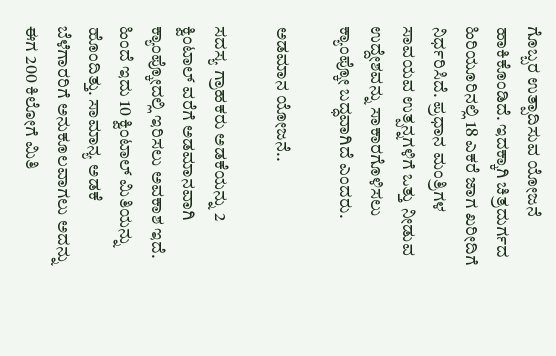ಗೊಬ್ಬರ ಉತ್ಪಾದಿಸುವ ಯೋಜನೆ ಹಾಕಿಕೊಂಡಿದೆ. ಇದಕ್ಕಾಗಿ ಚಿತ್ರದುರ್ಗದ ಹಿರಿಯೂರಿನಲ್ಲಿ 18 ಎಕರೆ ಜಾಗ ಖರೀದಿಗೆ ನಿರ್ಧರಿಸಿದೆ. ಪ್ರಧಾನ ಮಂತ್ರಿಗಳ ಸಾವಯವ ಉತ್ಪನ್ನಗಳಿಗೆ ಒತ್ತು ನೀಡುವ ಉದ್ದೇಶವನ್ನು ಸಾಕಾರಗೊಳಿಸಲು ಕ್ಯಾಂಪ್ಕೋ ಬದ್ಧವಾಗಿದೆ ಎಂದರು.

ಅಡಮಾನ ಯೋಜನೆ..

ಸದಸ್ಯ ಗ್ರಾಹಕರು ಅಡಕೆಯನ್ನು 2 ಕ್ವಿಂಟಾಲ್ ವರೆಗೆ ಅಡಮಾನವಾಗಿ ಕ್ಯಾಂಪ್ಕೋದಲ್ಲಿ ಇರಿಸಲು ಅವಕಾಶ ಇದೆ. ಹಿಂದೆ ಇದು 10 ಕ್ವಿಂಟಾಲ್ ಮಿತಿಯನ್ನು ಹೊಂದಿತ್ತು. ಸಾಮಾನ್ಯ ಅಡಕೆ ಬೆಳೆಗಾರರಿಗೆ ಅನುಕೂಲವಾಗಲು ಅದನ್ನು ಈಗ 200 ಕಿಲೋಗೆ ಮಿತಿ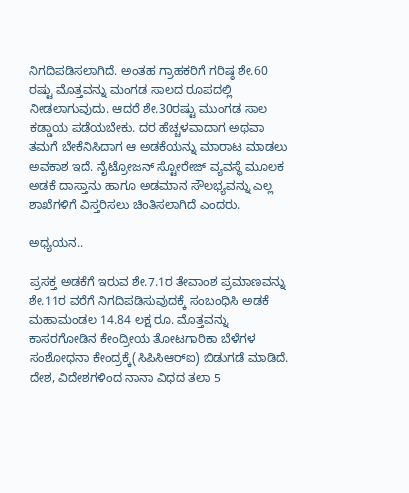ನಿಗದಿಪಡಿಸಲಾಗಿದೆ. ಅಂತಹ ಗ್ರಾಹಕರಿಗೆ ಗರಿಷ್ಠ ಶೇ.60 ರಷ್ಟು ಮೊತ್ತವನ್ನು ಮಂಗಡ ಸಾಲದ ರೂಪದಲ್ಲಿ ನೀಡಲಾಗುವುದು. ಆದರೆ ಶೇ.30ರಷ್ಟು ಮುಂಗಡ ಸಾಲ ಕಡ್ಡಾಯ ಪಡೆಯಬೇಕು. ದರ ಹೆಚ್ಚಳವಾದಾಗ ಅಥವಾ ತಮಗೆ ಬೇಕೆನಿಸಿದಾಗ ಆ ಅಡಕೆಯನ್ನು ಮಾರಾಟ ಮಾಡಲು ಅವಕಾಶ ಇದೆ. ನೈಟ್ರೋಜನ್ ಸ್ಟೋರೇಜ್ ವ್ಯವಸ್ಥೆ ಮೂಲಕ ಅಡಕೆ ದಾಸ್ತಾನು ಹಾಗೂ ಅಡಮಾನ ಸೌಲಭ್ಯವನ್ನು ಎಲ್ಲ ಶಾಖೆಗಳಿಗೆ ವಿಸ್ತರಿಸಲು ಚಿಂತಿಸಲಾಗಿದೆ ಎಂದರು.

ಅಧ್ಯಯನ..

ಪ್ರಸಕ್ತ ಅಡಕೆಗೆ ಇರುವ ಶೇ.7.1ರ ತೇವಾಂಶ ಪ್ರಮಾಣವನ್ನು ಶೇ.11ರ ವರೆಗೆ ನಿಗದಿಪಡಿಸುವುದಕ್ಕೆ ಸಂಬಂಧಿಸಿ ಅಡಕೆ ಮಹಾಮಂಡಲ 14.84 ಲಕ್ಷ ರೂ. ಮೊತ್ತವನ್ನು ಕಾಸರಗೋಡಿನ ಕೇಂದ್ರೀಯ ತೋಟಗಾರಿಕಾ ಬೆಳೆಗಳ ಸಂಶೋಧನಾ ಕೇಂದ್ರಕ್ಕೆ(ಸಿಪಿಸಿಆರ್‌ಐ) ಬಿಡುಗಡೆ ಮಾಡಿದೆ. ದೇಶ, ವಿದೇಶಗಳಿಂದ ನಾನಾ ವಿಧದ ತಲಾ 5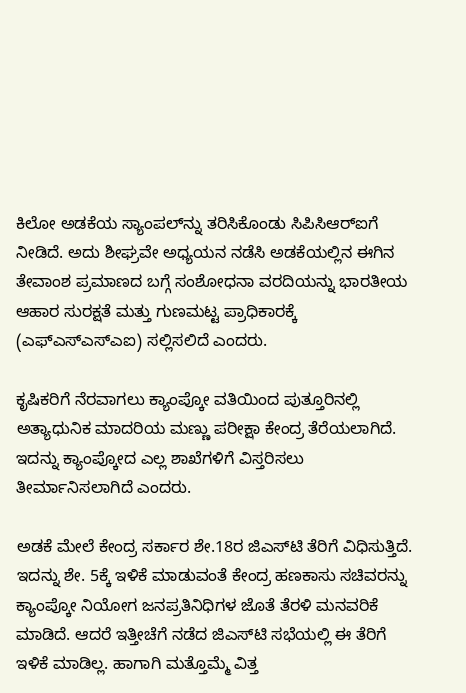ಕಿಲೋ ಅಡಕೆಯ ಸ್ಯಾಂಪಲ್‌ನ್ನು ತರಿಸಿಕೊಂಡು ಸಿಪಿಸಿಆರ್‌ಐಗೆ ನೀಡಿದೆ. ಅದು ಶೀಘ್ರವೇ ಅಧ್ಯಯನ ನಡೆಸಿ ಅಡಕೆಯಲ್ಲಿನ ಈಗಿನ ತೇವಾಂಶ ಪ್ರಮಾಣದ ಬಗ್ಗೆ ಸಂಶೋಧನಾ ವರದಿಯನ್ನು ಭಾರತೀಯ ಆಹಾರ ಸುರಕ್ಷತೆ ಮತ್ತು ಗುಣಮಟ್ಟ ಪ್ರಾಧಿಕಾರಕ್ಕೆ (ಎಫ್‌ಎಸ್‌ಎಸ್‌ಎಐ) ಸಲ್ಲಿಸಲಿದೆ ಎಂದರು.

ಕೃಷಿಕರಿಗೆ ನೆರವಾಗಲು ಕ್ಯಾಂಪ್ಕೋ ವತಿಯಿಂದ ಪುತ್ತೂರಿನಲ್ಲಿ ಅತ್ಯಾಧುನಿಕ ಮಾದರಿಯ ಮಣ್ಣು ಪರೀಕ್ಷಾ ಕೇಂದ್ರ ತೆರೆಯಲಾಗಿದೆ. ಇದನ್ನು ಕ್ಯಾಂಪ್ಕೋದ ಎಲ್ಲ ಶಾಖೆಗಳಿಗೆ ವಿಸ್ತರಿಸಲು ತೀರ್ಮಾನಿಸಲಾಗಿದೆ ಎಂದರು.

ಅಡಕೆ ಮೇಲೆ ಕೇಂದ್ರ ಸರ್ಕಾರ ಶೇ.18ರ ಜಿಎಸ್‌ಟಿ ತೆರಿಗೆ ವಿಧಿಸುತ್ತಿದೆ. ಇದನ್ನು ಶೇ. 5ಕ್ಕೆ ಇಳಿಕೆ ಮಾಡುವಂತೆ ಕೇಂದ್ರ ಹಣಕಾಸು ಸಚಿವರನ್ನು ಕ್ಯಾಂಪ್ಕೋ ನಿಯೋಗ ಜನಪ್ರತಿನಿಧಿಗಳ ಜೊತೆ ತೆರಳಿ ಮನವರಿಕೆ ಮಾಡಿದೆ. ಆದರೆ ಇತ್ತೀಚೆಗೆ ನಡೆದ ಜಿಎಸ್‌ಟಿ ಸಭೆಯಲ್ಲಿ ಈ ತೆರಿಗೆ ಇಳಿಕೆ ಮಾಡಿಲ್ಲ. ಹಾಗಾಗಿ ಮತ್ತೊಮ್ಮೆ ವಿತ್ತ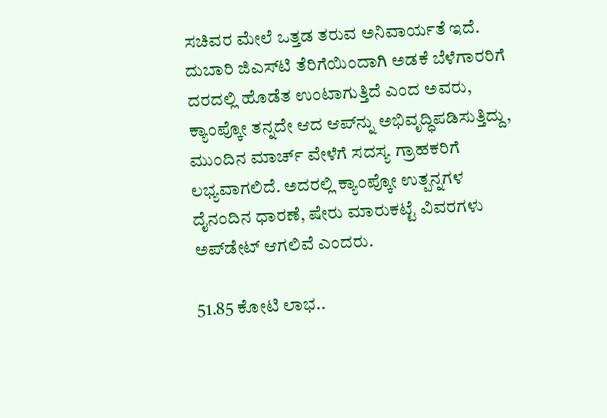ಸಚಿವರ ಮೇಲೆ ಒತ್ತಡ ತರುವ ಅನಿವಾರ್ಯತೆ ಇದೆ. ದುಬಾರಿ ಜಿಎಸ್‌ಟಿ ತೆರಿಗೆಯಿಂದಾಗಿ ಅಡಕೆ ಬೆಳೆಗಾರರಿಗೆ ದರದಲ್ಲಿ ಹೊಡೆತ ಉಂಟಾಗುತ್ತಿದೆ ಎಂದ ಅವರು, ಕ್ಯಾಂಪ್ಕೋ ತನ್ನದೇ ಆದ ಆಪ್‌ನ್ನು ಅಭಿವೃದ್ಧಿಪಡಿಸುತ್ತಿದ್ದು, ಮುಂದಿನ ಮಾರ್ಚ್ ವೇಳೆಗೆ ಸದಸ್ಯ ಗ್ರಾಹಕರಿಗೆ ಲಭ್ಯವಾಗಲಿದೆ. ಅದರಲ್ಲಿ ಕ್ಯಾಂಪ್ಕೋ ಉತ್ಪನ್ನಗಳ ದೈನಂದಿನ ಧಾರಣೆ, ಷೇರು ಮಾರುಕಟ್ಟೆ ವಿವರಗಳು ಅಪ್‌ಡೇಟ್ ಆಗಲಿವೆ ಎಂದರು.

51.85 ಕೋಟಿ ಲಾಭ..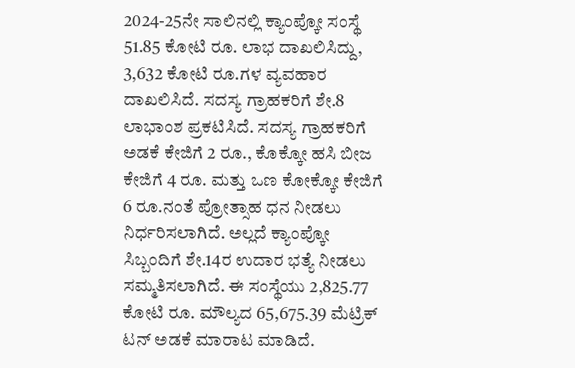2024-25ನೇ ಸಾಲಿನಲ್ಲಿ ಕ್ಯಾಂಪ್ಕೋ ಸಂಸ್ಥೆ 51.85 ಕೋಟಿ ರೂ. ಲಾಭ ದಾಖಲಿಸಿದ್ದು, 3,632 ಕೋಟಿ ರೂ.ಗಳ ವ್ಯವಹಾರ ದಾಖಲಿಸಿದೆ. ಸದಸ್ಯ ಗ್ರಾಹಕರಿಗೆ ಶೇ.8 ಲಾಭಾಂಶ ಪ್ರಕಟಿಸಿದೆ. ಸದಸ್ಯ ಗ್ರಾಹಕರಿಗೆ ಅಡಕೆ ಕೇಜಿಗೆ 2 ರೂ., ಕೊಕ್ಕೋ ಹಸಿ ಬೀಜ ಕೇಜಿಗೆ 4 ರೂ. ಮತ್ತು ಒಣ ಕೋಕ್ಕೋ ಕೇಜಿಗೆ 6 ರೂ.ನಂತೆ ಪ್ರೋತ್ಸಾಹ ಧನ ನೀಡಲು ನಿರ್ಧರಿಸಲಾಗಿದೆ. ಅಲ್ಲದೆ ಕ್ಯಾಂಪ್ಕೋ ಸಿಬ್ಬಂದಿಗೆ ಶೇ.14ರ ಉದಾರ ಭತ್ಯೆ ನೀಡಲು ಸಮ್ಮತಿಸಲಾಗಿದೆ. ಈ ಸಂಸ್ಥೆಯು 2,825.77 ಕೋಟಿ ರೂ. ಮೌಲ್ಯದ 65,675.39 ಮೆಟ್ರಿಕ್ ಟನ್ ಅಡಕೆ ಮಾರಾಟ ಮಾಡಿದೆ.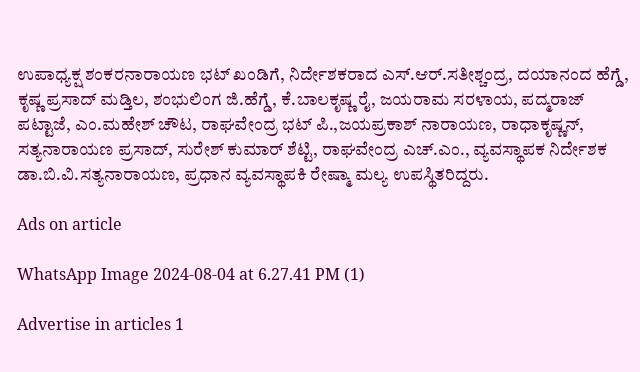ಉಪಾಧ್ಯಕ್ಷ ಶಂಕರನಾರಾಯಣ ಭಟ್ ಖಂಡಿಗೆ, ನಿರ್ದೇಶಕರಾದ ಎಸ್.ಆರ್.ಸತೀಶ್ಚಂದ್ರ, ದಯಾನಂದ ಹೆಗ್ಡೆ, ಕೃಷ್ಣ ಪ್ರಸಾದ್ ಮಡ್ತಿಲ, ಶಂಭುಲಿಂಗ ಜಿ.ಹೆಗ್ಡೆ, ಕೆ.ಬಾಲಕೃಷ್ಣ ರೈ, ಜಯರಾಮ ಸರಳಾಯ, ಪದ್ಮರಾಜ್ ಪಟ್ಟಾಜೆ, ಎಂ.ಮಹೇಶ್ ಚೌಟ, ರಾಘವೇಂದ್ರ ಭಟ್ ಪಿ.,ಜಯಪ್ರಕಾಶ್ ನಾರಾಯಣ, ರಾಧಾಕೃಷ್ಣನ್, ಸತ್ಯನಾರಾಯಣ ಪ್ರಸಾದ್, ಸುರೇಶ್ ಕುಮಾರ್ ಶೆಟ್ಟಿ, ರಾಘವೇಂದ್ರ ಎಚ್.ಎಂ., ವ್ಯವಸ್ಥಾಪಕ ನಿರ್ದೇಶಕ ಡಾ.ಬಿ.ವಿ.ಸತ್ಯನಾರಾಯಣ, ಪ್ರಧಾನ ವ್ಯವಸ್ಥಾಪಕಿ ರೇಷ್ಮಾ ಮಲ್ಯ ಉಪಸ್ಥಿತರಿದ್ದರು.

Ads on article

WhatsApp Image 2024-08-04 at 6.27.41 PM (1)

Advertise in articles 1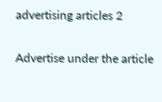advertising articles 2

Advertise under the article